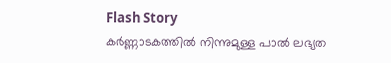Flash Story
കർണ്ണാടകത്തിൽ നിന്നുമുള്ള പാൽ ലഭ്യത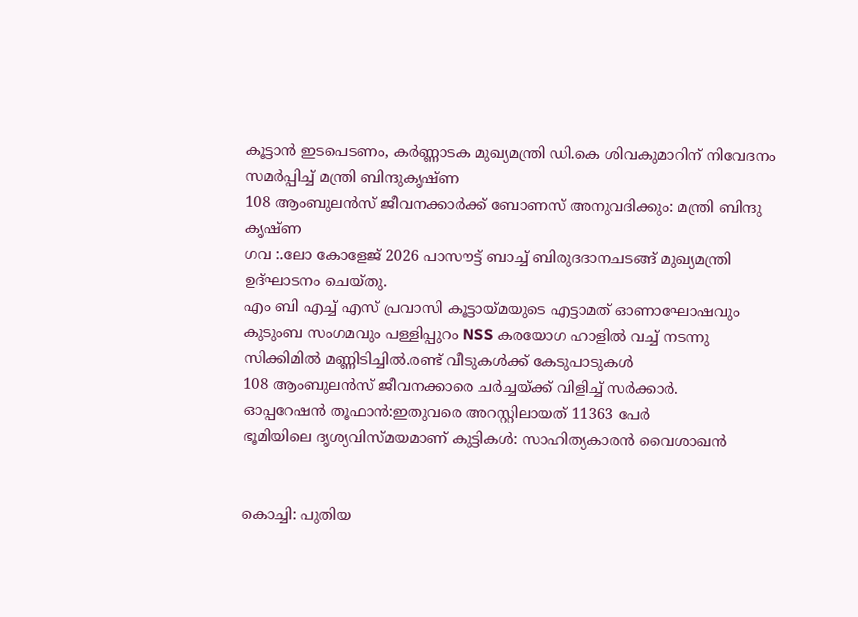കൂട്ടാൻ ഇടപെടണം, കർണ്ണാടക മുഖ്യമന്ത്രി ഡി.കെ ശിവകുമാറിന് നിവേദനം സമർപ്പിച്ച് മന്ത്രി ബിന്ദുകൃഷ്ണ
108 ആംബുലൻസ് ജീവനക്കാർക്ക് ബോണസ് അനുവദിക്കും: മന്ത്രി ബിന്ദു കൃഷ്‌ണ
ഗവ :.ലോ കോളേജ് 2026 പാസൗട്ട് ബാച്ച് ബിരുദദാനചടങ്ങ് മുഖ്യമന്ത്രി ഉദ്ഘാടനം ചെയ്തു.
എം ബി എച്ച് എസ് പ്രവാസി കൂട്ടായ്മയുടെ എട്ടാമത് ഓണാഘോഷവും കുടുംബ സംഗമവും പള്ളിപ്പുറം NSS കരയോഗ ഹാളിൽ വച്ച് നടന്നു
സിക്കിമില്‍ മണ്ണിടിച്ചില്‍.രണ്ട് വീടുകൾക്ക് കേടുപാടുകൾ
108 ആംബുലന്‍സ് ജീവനക്കാരെ ചര്‍ച്ചയ്ക്ക് വിളിച്ച് സര്‍ക്കാര്‍.
ഓപ്പറേഷന്‍ തൂഫാന്‍:ഇതുവരെ അറസ്റ്റിലായത് 11363 പേര്‍
ഭൂമിയിലെ ദൃശ്യവിസ്മയമാണ് കുട്ടികൾ: സാഹിത്യകാരൻ വൈശാഖൻ


കൊച്ചി: പുതിയ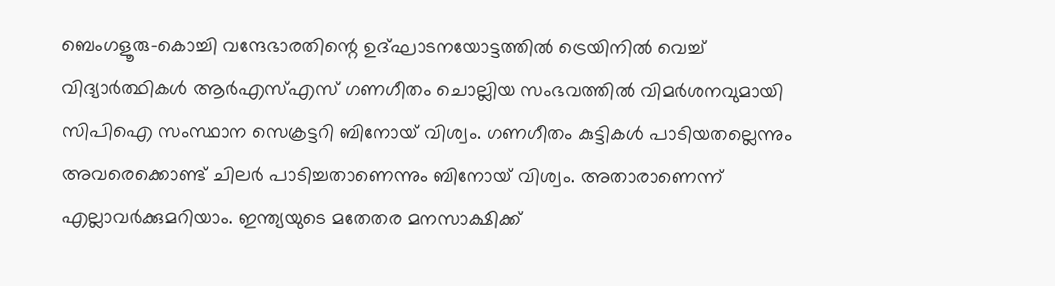ബെംഗളൂരു-കൊച്ചി വന്ദേഭാരതിന്റെ ഉദ്ഘാടനയോട്ടത്തില്‍ ട്രെയിനില്‍ വെച്ച് വിദ്യാര്‍ത്ഥികള്‍ ആര്‍എസ്എസ് ഗണഗീതം ചൊല്ലിയ സംഭവത്തില്‍ വിമര്‍ശനവുമായി സിപിഐ സംസ്ഥാന സെക്രട്ടറി ബിനോയ് വിശ്വം. ഗണഗീതം കുട്ടികള്‍ പാടിയതല്ലെന്നും അവരെക്കൊണ്ട് ചിലര്‍ പാടിച്ചതാണെന്നും ബിനോയ് വിശ്വം. അതാരാണെന്ന് എല്ലാവര്‍ക്കുമറിയാം. ഇന്ത്യയുടെ മതേതര മനസാക്ഷിക്ക്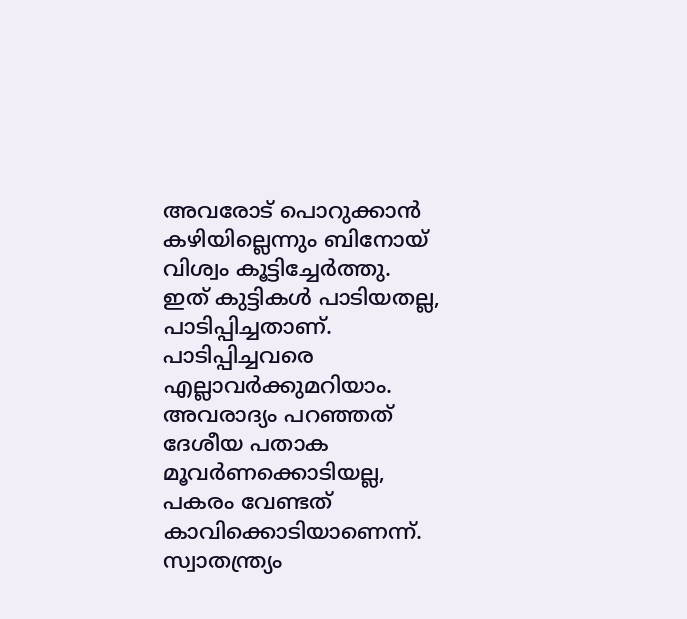അവരോട് പൊറുക്കാന്‍ കഴിയില്ലെന്നും ബിനോയ് വിശ്വം കൂട്ടിച്ചേര്‍ത്തു.
ഇത് കുട്ടികള്‍ പാടിയതല്ല, പാടിപ്പിച്ചതാണ്. പാടിപ്പിച്ചവരെ എല്ലാവര്‍ക്കുമറിയാം. അവരാദ്യം പറഞ്ഞത് ദേശീയ പതാക മൂവര്‍ണക്കൊടിയല്ല, പകരം വേണ്ടത് കാവിക്കൊടിയാണെന്ന്. സ്വാതന്ത്ര്യം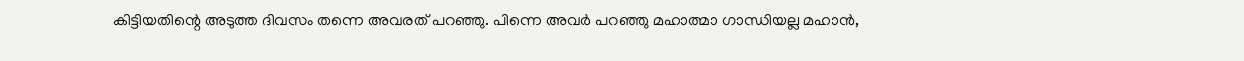കിട്ടിയതിന്റെ അടുത്ത ദിവസം തന്നെ അവരത് പറഞ്ഞു. പിന്നെ അവര്‍ പറഞ്ഞു മഹാത്മാ ഗാന്ധിയല്ല മഹാന്‍,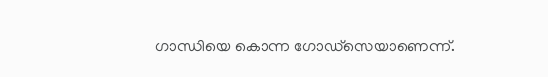ഗാന്ധിയെ കൊന്ന ഗോഡ്‌സെയാണെന്ന്.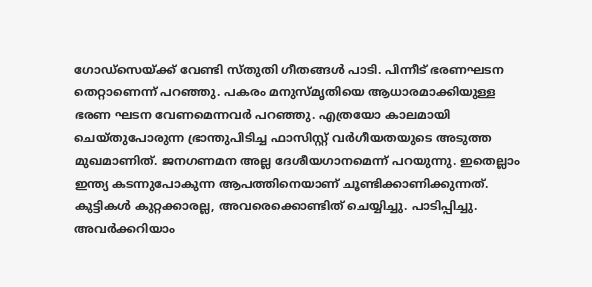ഗോഡ്‌സെയ്ക്ക് വേണ്ടി സ്തുതി ഗീതങ്ങള്‍ പാടി. പിന്നീട് ഭരണഘടന തെറ്റാണെന്ന് പറഞ്ഞു. പകരം മനുസ്മൃതിയെ ആധാരമാക്കിയുള്ള ഭരണ ഘടന വേണമെന്നവര്‍ പറഞ്ഞു. എത്രയോ കാലമായി ചെയ്തുപോരുന്ന ഭ്രാന്തുപിടിച്ച ഫാസിസ്റ്റ് വര്‍ഗീയതയുടെ അടുത്ത മുഖമാണിത്. ജനഗണമന അല്ല ദേശീയഗാനമെന്ന് പറയുന്നു. ഇതെല്ലാം ഇന്ത്യ കടന്നുപോകുന്ന ആപത്തിനെയാണ് ചൂണ്ടിക്കാണിക്കുന്നത്. കുട്ടികള്‍ കുറ്റക്കാരല്ല, അവരെക്കൊണ്ടിത് ചെയ്യിച്ചു. പാടിപ്പിച്ചു. അവര്‍ക്കറിയാം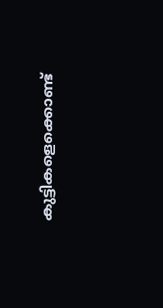കുട്ടികളെക്കൊണ്ട്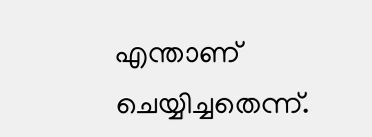എന്താണ് ചെയ്യിച്ചതെന്ന്.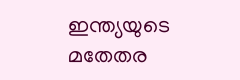ഇന്ത്യയുടെ മതേതര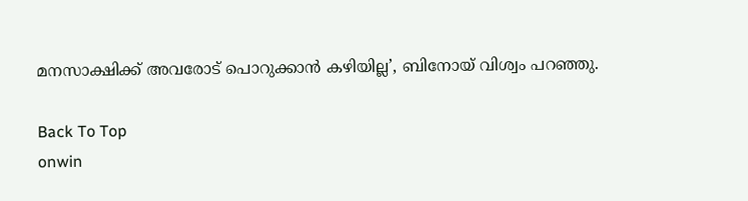മനസാക്ഷിക്ക് അവരോട് പൊറുക്കാന്‍ കഴിയില്ല’, ബിനോയ് വിശ്വം പറഞ്ഞു.

Back To Top
onwin